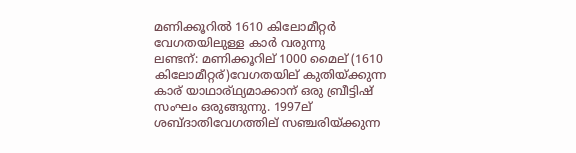മണിക്കൂറില്‍ 1610 കിലോമീറ്റര്‍ വേഗതയിലുള്ള കാര്‍ വരുന്നു
ലണ്ടന്: മണിക്കൂറില് 1000 മൈല് (1610 കിലോമീറ്റര്)വേഗതയില് കുതിയ്ക്കുന്ന കാര് യാഥാര്ഥ്യമാക്കാന് ഒരു ബ്രീട്ടിഷ് സംഘം ഒരുങ്ങുന്നു. 1997ല് ശബ്ദാതിവേഗത്തില് സഞ്ചരിയ്ക്കുന്ന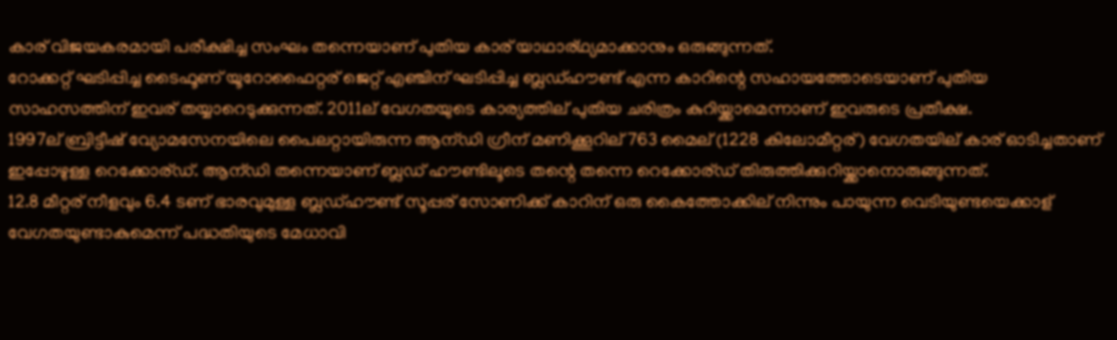കാര് വിജയകരമായി പരീക്ഷിച്ച സംഘം തന്നെയാണ് പുതിയ കാര് യാഥാര്ഥ്യമാക്കാനും ഒരുങ്ങുന്നത്.
റോക്കറ്റ് ഘടിപ്പിച്ച ടൈഫൂണ് യൂറോഫൈറ്റര് ജെറ്റ് എഞ്ചിന് ഘടിപ്പിച്ച ബ്ലഡ്ഹൗണ്ട് എന്ന കാറിന്റെ സഹായത്തോടെയാണ് പുതിയ സാഹസത്തിന് ഇവര് തയ്യാറെടുക്കുന്നത്. 2011ല് വേഗതയുടെ കാര്യത്തില് പുതിയ ചരിത്രം കുറിയ്ക്കാമെന്നാണ് ഇവരുടെ പ്രതീക്ഷ.
1997ല് ബ്രിട്ടീഷ് വ്യോമസേനയിലെ പൈലറ്റായിരുന്ന ആന്ഡി ഗ്രീന് മണിക്കൂറില് 763 മൈല് (1228 കിലോമീറ്റര്) വേഗതയില് കാര് ഓടിച്ചതാണ് ഇപ്പോഴുള്ള റെക്കോര്ഡ്. ആന്ഡി തന്നെയാണ് ബ്ലഡ് ഹൗണ്ടിലൂടെ തന്റെ തന്നെ റെക്കോര്ഡ് തിരുത്തിക്കുറിയ്ക്കാനൊരുങ്ങുന്നത്.
12.8 മീറ്റര് നീളവും 6.4 ടണ് ഭാരവുമുള്ള ബ്ലഡ്ഹൗണ്ട് സൂപ്പര് സോണിക്ക് കാറിന് ഒരു കൈത്തോക്കില് നിന്നും പായുന്ന വെടിയുണ്ടയെക്കാള് വേഗതയുണ്ടാകുമെന്ന് പദ്ധതിയുടെ മേധാവി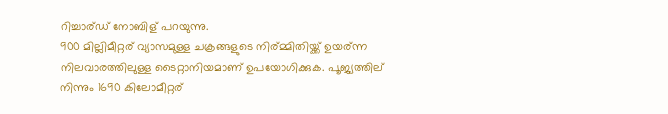റിച്ചാര്ഡ് നോബിള് പറയുന്നു.
900 മില്ലിമീറ്റര് വ്യാസമുള്ള ചക്രങ്ങളുടെ നിര്മ്മിതിയ്ക്ക് ഉയര്ന്ന നിലവാരത്തിലുള്ള ടൈറ്റാനിയമാണ് ഉപയോഗിക്കുക. പൂജ്യത്തില് നിന്നും 1690 കിലോമീറ്റര്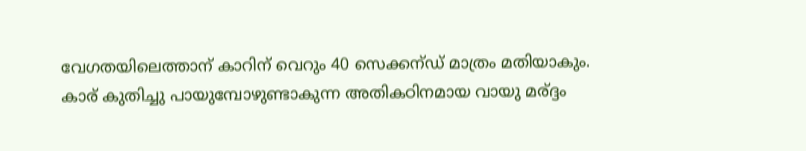വേഗതയിലെത്താന് കാറിന് വെറും 40 സെക്കന്ഡ് മാത്രം മതിയാകും.
കാര് കുതിച്ചു പായുമ്പോഴുണ്ടാകുന്ന അതികഠിനമായ വായു മര്ദ്ദം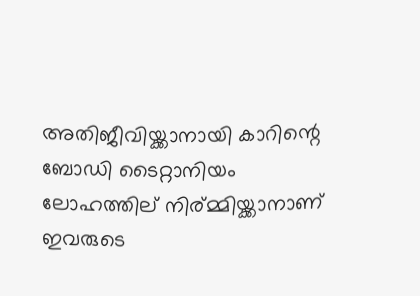അതിജീവിയ്ക്കാനായി കാറിന്റെ ബോഡി ടൈറ്റാനിയം ലോഹത്തില് നിര്മ്മിയ്ക്കാനാണ് ഇവരുടെ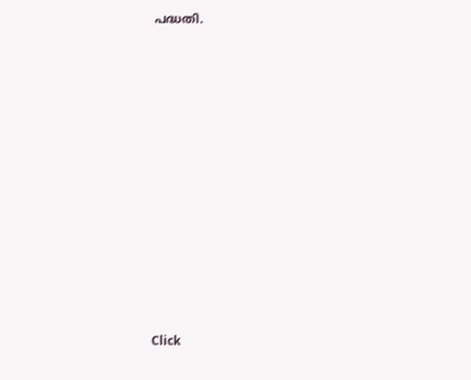പദ്ധതി.












Click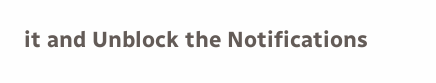it and Unblock the Notifications